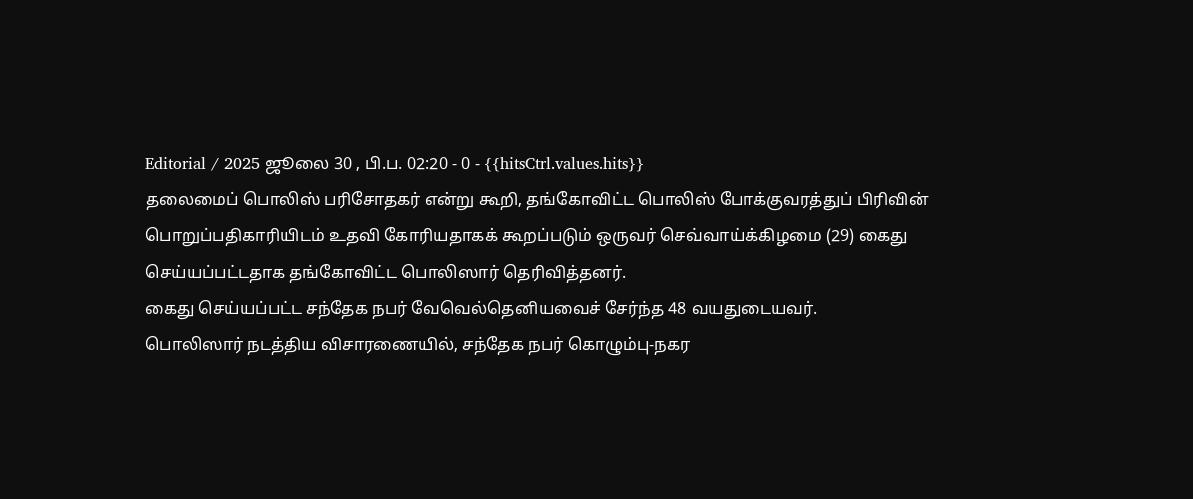Editorial / 2025 ஜூலை 30 , பி.ப. 02:20 - 0 - {{hitsCtrl.values.hits}}
தலைமைப் பொலிஸ் பரிசோதகர் என்று கூறி, தங்கோவிட்ட பொலிஸ் போக்குவரத்துப் பிரிவின் பொறுப்பதிகாரியிடம் உதவி கோரியதாகக் கூறப்படும் ஒருவர் செவ்வாய்க்கிழமை (29) கைது செய்யப்பட்டதாக தங்கோவிட்ட பொலிஸார் தெரிவித்தனர்.
கைது செய்யப்பட்ட சந்தேக நபர் வேவெல்தெனியவைச் சேர்ந்த 48 வயதுடையவர்.
பொலிஸார் நடத்திய விசாரணையில், சந்தேக நபர் கொழும்பு-நகர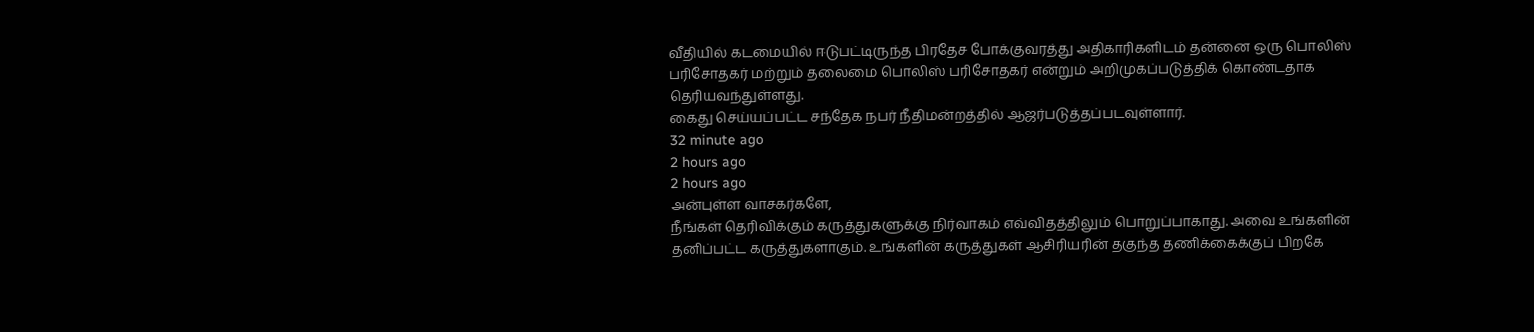வீதியில் கடமையில் ஈடுபட்டிருந்த பிரதேச போக்குவரத்து அதிகாரிகளிடம் தன்னை ஒரு பொலிஸ் பரிசோதகர் மற்றும் தலைமை பொலிஸ் பரிசோதகர் என்றும் அறிமுகப்படுத்திக் கொண்டதாக தெரியவந்துள்ளது.
கைது செய்யப்பட்ட சந்தேக நபர் நீதிமன்றத்தில் ஆஜர்படுத்தப்படவுள்ளார்.
32 minute ago
2 hours ago
2 hours ago
அன்புள்ள வாசகர்களே,
நீங்கள் தெரிவிக்கும் கருத்துகளுக்கு நிர்வாகம் எவ்விதத்திலும் பொறுப்பாகாது. அவை உங்களின் தனிப்பட்ட கருத்துகளாகும். உங்களின் கருத்துகள் ஆசிரியரின் தகுந்த தணிக்கைக்குப் பிறகே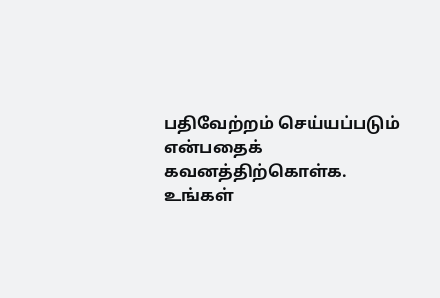பதிவேற்றம் செய்யப்படும் என்பதைக் கவனத்திற்கொள்க. உங்கள்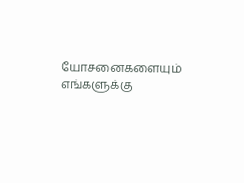யோசனைகளையும் எங்களுக்கு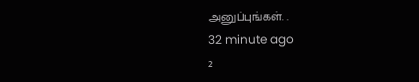அனுப்புங்கள். .
32 minute ago
2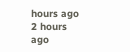hours ago
2 hours ago